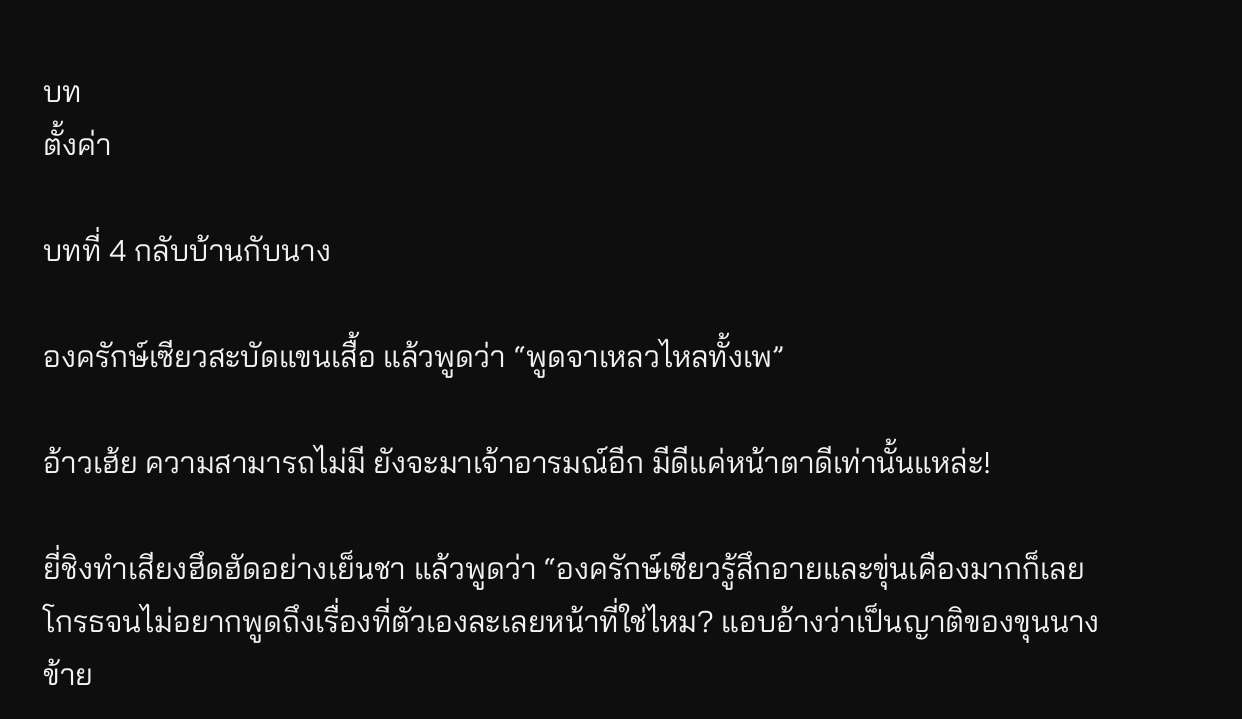บท
ตั้งค่า

บทที่ 4 กลับบ้านกับนาง

องครักษ์เซียวสะบัดแขนเสื้อ แล้วพูดว่า “พูดจาเหลวไหลทั้งเพ”

อ้าวเฮ้ย ความสามารถไม่มี ยังจะมาเจ้าอารมณ์อีก มีดีแค่หน้าตาดีเท่านั้นแหล่ะ!

ยี่ชิงทำเสียงฮึดฮัดอย่างเย็นชา แล้วพูดว่า “องครักษ์เซียวรู้สึกอายและขุ่นเคืองมากก็เลยโกรธจนไม่อยากพูดถึงเรื่องที่ตัวเองละเลยหน้าที่ใช่ไหม? แอบอ้างว่าเป็นญาติของขุนนาง ข้าย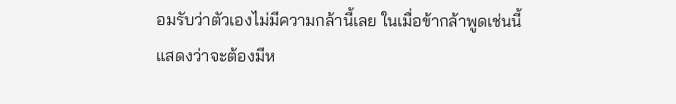อมรับว่าตัวเองไม่มีความกล้านี้เลย ในเมื่อข้ากล้าพูดเช่นนี้ แสดงว่าจะต้องมีห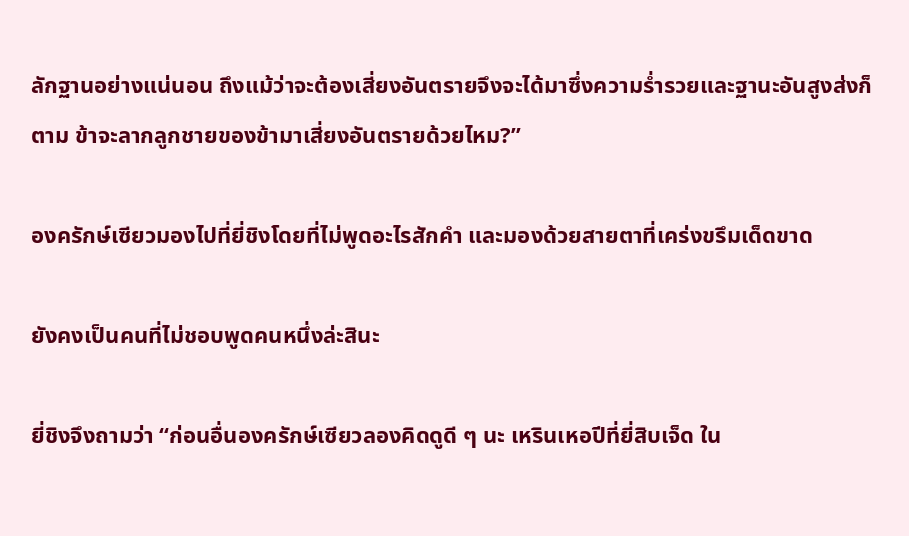ลักฐานอย่างแน่นอน ถึงแม้ว่าจะต้องเสี่ยงอันตรายจึงจะได้มาซึ่งความร่ำรวยและฐานะอันสูงส่งก็ตาม ข้าจะลากลูกชายของข้ามาเสี่ยงอันตรายด้วยไหม?”

องครักษ์เซียวมองไปที่ยี่ชิงโดยที่ไม่พูดอะไรสักคำ และมองด้วยสายตาที่เคร่งขรึมเด็ดขาด

ยังคงเป็นคนที่ไม่ชอบพูดคนหนึ่งล่ะสินะ

ยี่ชิงจึงถามว่า “ก่อนอื่นองครักษ์เซียวลองคิดดูดี ๆ นะ เหรินเหอปีที่ยี่สิบเจ็ด ใน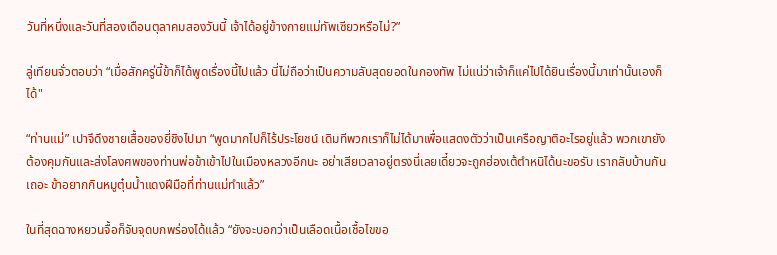วันที่หนึ่งและวันที่สองเดือนตุลาคมสองวันนี้ เจ้าได้อยู่ข้างกายแม่ทัพเซียวหรือไม่?”

ลู่เทียนจั่วตอบว่า “เมื่อสักครู่นี้ข้าก็ได้พูดเรื่องนี้ไปแล้ว นี่ไม่ถือว่าเป็นความลับสุดยอดในกองทัพ ไม่แน่ว่าเจ้าก็แค่ไปได้ยินเรื่องนี้มาเท่านั้นเองก็ได้"

“ท่านแม่” เปาจึดึงชายเสื้อของยี่ชิงไปมา “พูดมากไปก็ไร้ประโยชน์ เดิมทีพวกเราก็ไม่ได้มาเพื่อแสดงตัวว่าเป็นเครือญาติอะไรอยู่แล้ว พวกเขายังต้องคุมกันและส่งโลงศพของท่านพ่อข้าเข้าไปในเมืองหลวงอีกนะ อย่าเสียเวลาอยู่ตรงนี่เลยเดี๋ยวจะถูกฮ่องเต้ตำหนิได้นะขอรับ เรากลับบ้านกันเถอะ ข้าอยากกินหมูตุ๋นน้ำแดงฝีมือที่ท่านแม่ทำแล้ว”

ในที่สุดฉางหยวนจื้อก็จับจุดบกพร่องได้แล้ว “ยังจะบอกว่าเป็นเลือดเนื้อเชื้อไขขอ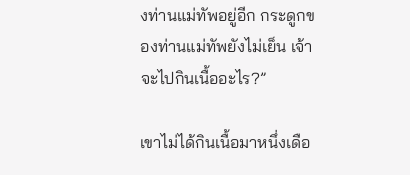งท่านแม่ทัพอยู่อีก กระดูกของท่านแม่ทัพยังไม่เย็น เจ้าจะไปกินเนื้ออะไร?”

เขาไม่ได้กินเนื้อมาหนึ่งเดือ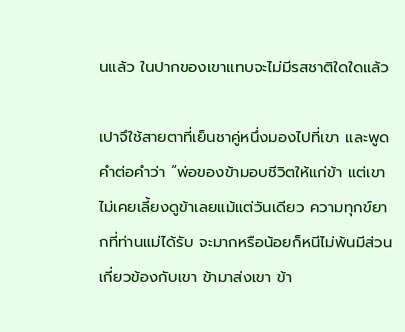นแล้ว ในปากของเขาแทบจะไม่มีรสชาติใดใดแล้ว

เปาจึใช้สายตาที่เย็นชาคู่หนึ่งมองไปที่เขา และพูดคำต่อคำว่า “พ่อของข้ามอบชีวิตให้แก่ข้า แต่เขาไม่เคยเลี้ยงดูข้าเลยแม้แต่วันเดียว ความทุกข์ยากที่ท่านแม่ได้รับ จะมากหรือน้อยก็หนีไม่พ้นมีส่วนเกี่ยวข้องกับเขา ข้ามาส่งเขา ข้า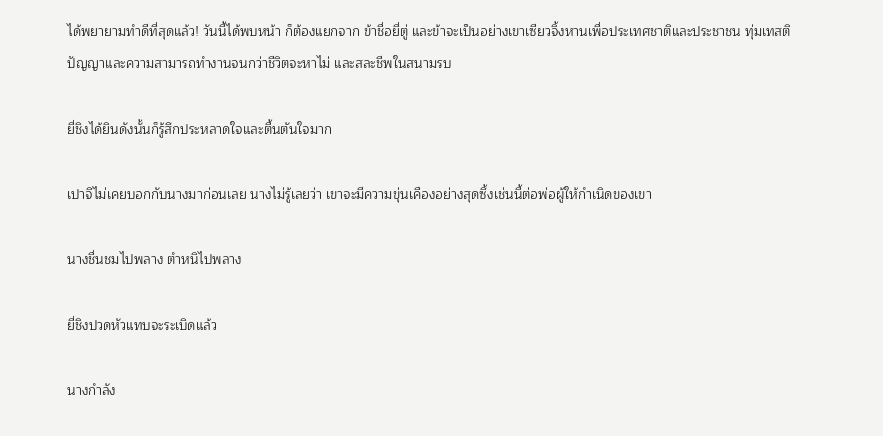ได้พยายามทำดีที่สุดแล้ว! วันนี้ได้พบหน้า ก็ต้องแยกจาก ข้าชื่อยี่ตู่ และข้าจะเป็นอย่างเขาเซียวจิ้งหานเพื่อประเทศชาติและประชาชน ทุ่มเทสติปัญญาและความสามารถทำงานจนกว่าชีวิตจะหาไม่ และสละชีพในสนามรบ

ยี่ชิงได้ยินดังนั้นก็รู้สึกประหลาดใจและตื้นตันใจมาก

เปาจึไม่เคยบอกกับนางมาก่อนเลย นางไม่รู้เลยว่า เขาจะมีความขุ่นเคืองอย่างสุดซึ้งเช่นนี้ต่อพ่อผู้ให้กำเนิดของเขา

นางชื่นชมไปพลาง ตำหนิไปพลาง

ยี่ชิงปวดหัวแทบจะระเบิดแล้ว

นางกำลัง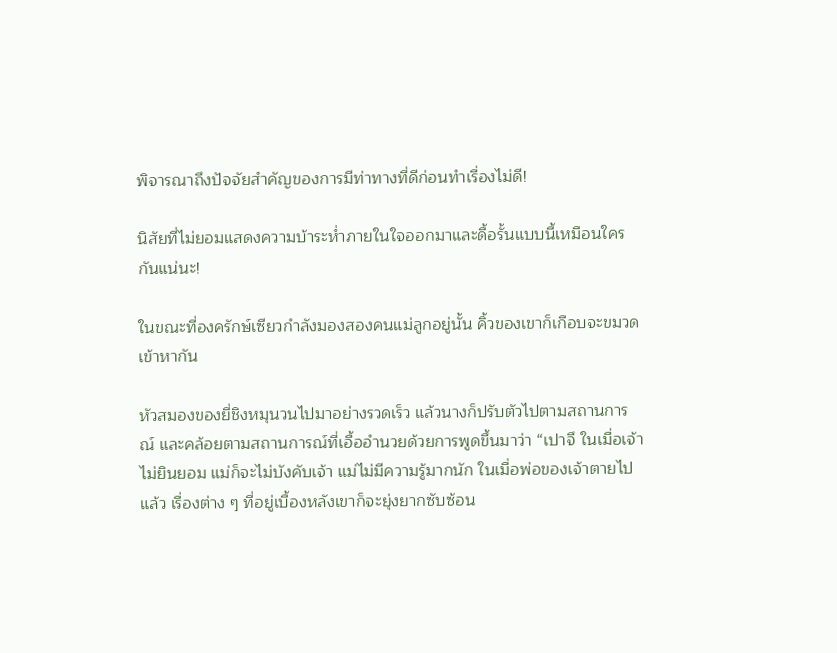พิจารณาถึงปัจจัยสำคัญของการมีท่าทางที่ดีก่อนทำเรื่องไม่ดี!

นิสัยที่ไม่ยอมแสดงความบ้าระห่ำภายในใจออกมาและดื้อรั้นแบบนี้เหมือนใครกันแน่นะ!

ในขณะที่องครักษ์เซียวกำลังมองสองคนแม่ลูกอยู่นั้น คิ้วของเขาก็เกือบจะขมวดเข้าหากัน

หัวสมองของยี่ชิงหมุนวนไปมาอย่างรวดเร็ว แล้วนางก็ปรับตัวไปตามสถานการณ์ และคล้อยตามสถานการณ์ที่เอื้ออำนวยด้วยการพูดขึ้นมาว่า “เปาจึ ในเมื่อเจ้าไม่ยินยอม แม่ก็จะไม่บังคับเจ้า แม่ไม่มีความรู้มากนัก ในเมื่อพ่อของเจ้าตายไปแล้ว เรื่องต่าง ๆ ที่อยู่เบื้องหลังเขาก็จะยุ่งยากซับซ้อน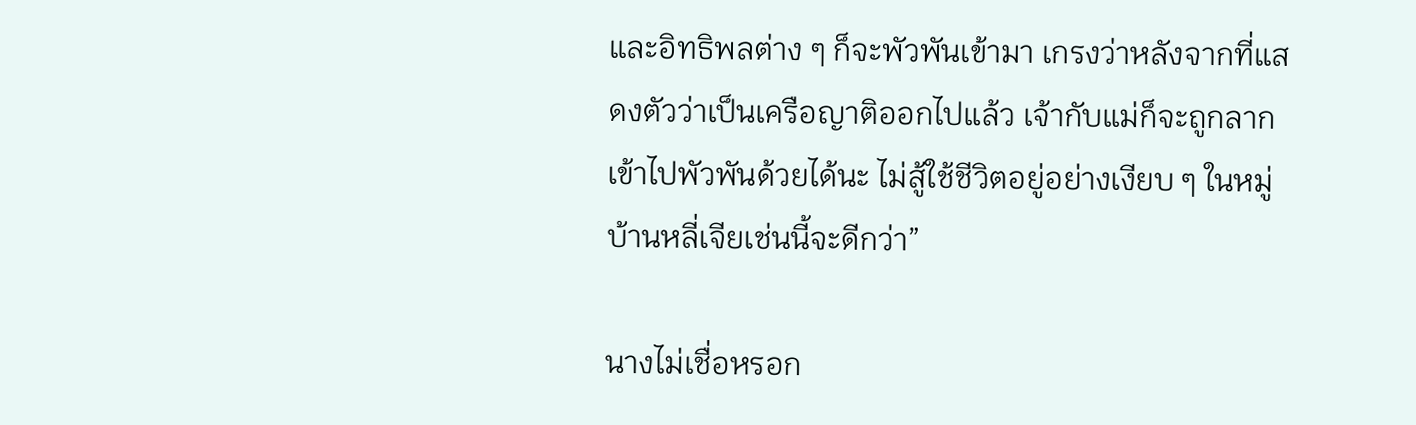และอิทธิพลต่าง ๆ ก็จะพัวพันเข้ามา เกรงว่าหลังจากที่แสดงตัวว่าเป็นเครือญาติออกไปแล้ว เจ้ากับแม่ก็จะถูกลากเข้าไปพัวพันด้วยได้นะ ไม่สู้ใช้ชีวิตอยู่อย่างเงียบ ๆ ในหมู่บ้านหลี่เจียเช่นนี้จะดีกว่า”

นางไม่เชื่อหรอก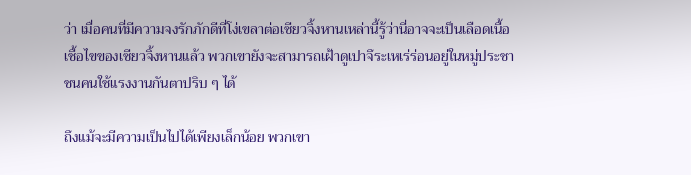ว่า เมื่อคนที่มีความจงรักภักดีที่โง่เขลาต่อเซียวจิ้งหานเหล่านี้รู้ว่านี่อาจจะเป็นเลือดเนื้อเชื้อไขของเซียวจิ้งหานแล้ว พวกเขายังจะสามารถเฝ้าดูเปาจึระเหเร่ร่อนอยู่ในหมู่ประชาชนคนใช้แรงงานกันตาปริบ ๆ ได้

ถึงแม้จะมีความเป็นไปได้เพียงเล็กน้อย พวกเขา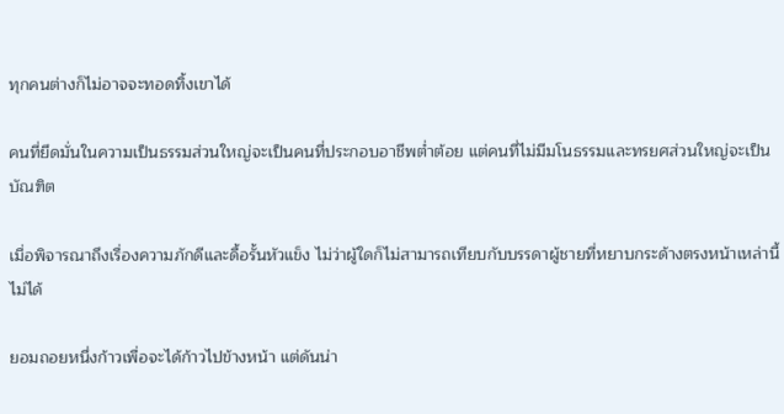ทุกคนต่างก็ไม่อาจจะทอดทิ้งเขาได้

คนที่ยึดมั่นในความเป็นธรรมส่วนใหญ่จะเป็นคนที่ประกอบอาชีพต่ำต้อย แต่คนที่ไม่มีมโนธรรมและทรยศส่วนใหญ่จะเป็นบัณฑิต

เมื่อพิจารณาถึงเรื่องความภักดีและดื้อรั้นหัวแข็ง ไม่ว่าผู้ใดก็ไม่สามารถเทียบกับบรรดาผู้ชายที่หยาบกระด้างตรงหน้าเหล่านี้ไม่ได้

ยอมถอยหนึ่งก้าวเพื่อจะได้ก้าวไปข้างหน้า แต่ดันน่า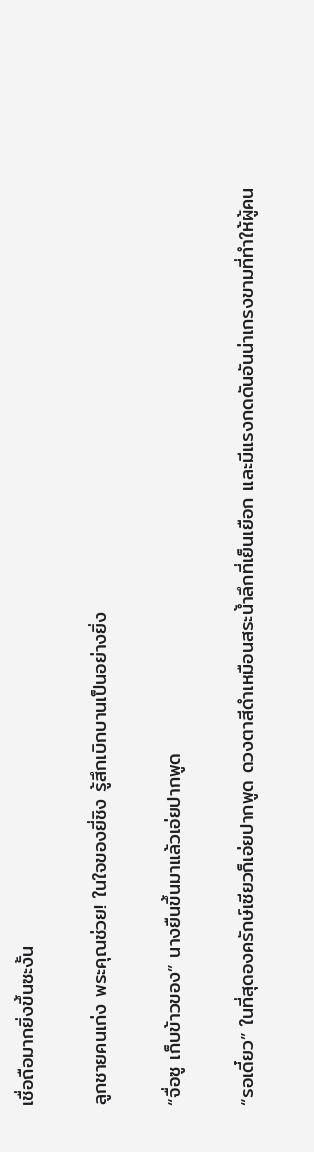เชื่อถือมากยิ่งขึ้นซะงั้น

ลูกชายคนเก่ง พระคุณช่วย! ในใจของยี่ชิง รู้สึกเบิกบานเป็นอย่างยิ่ง

“จื่อซู เก็บข้าวของ” นางยืนขึ้นมาแล้วเอ่ยปากพูด

“รอเดี๋ยว” ในที่สุดองครักษ์เซียวก็เอ่ยปากพูด ดวงตาสีดำเหมือนสระน้ำลึกที่เย็นเยือก และมีแรงกดดันอันน่าเกรงขามที่ทำให้ผู้คน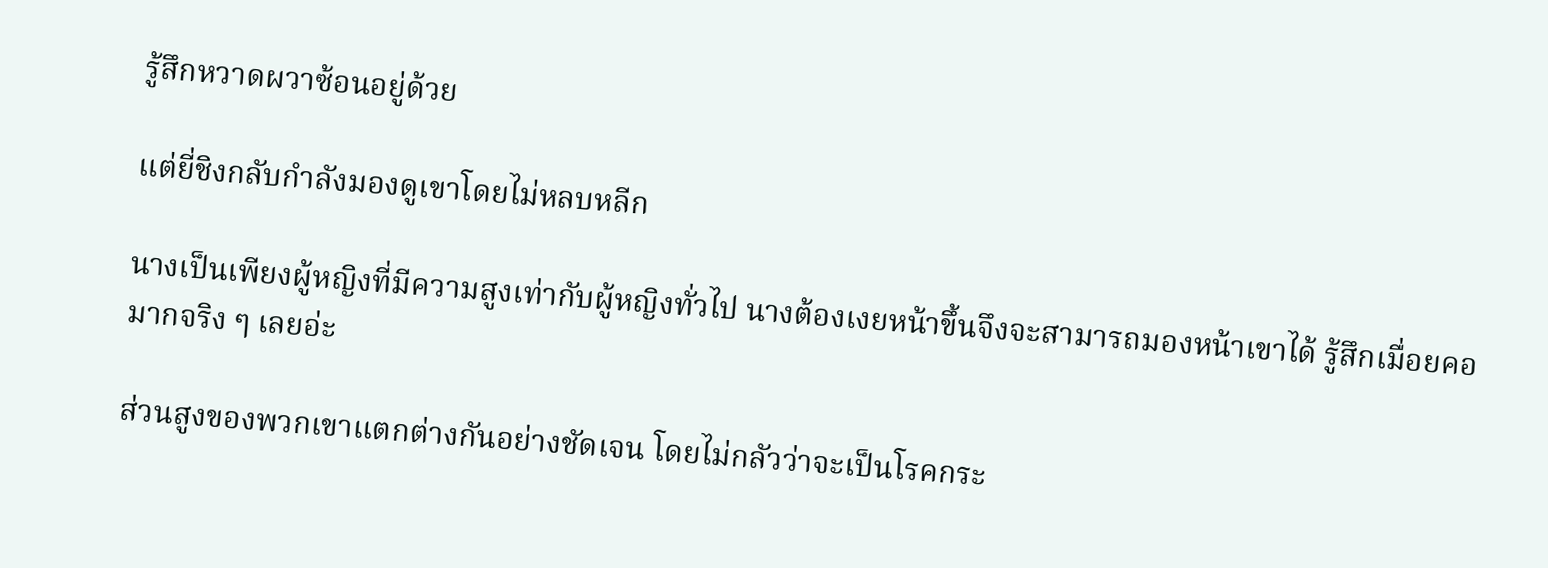รู้สึกหวาดผวาซ้อนอยู่ด้วย

แต่ยี่ชิงกลับกำลังมองดูเขาโดยไม่หลบหลีก

นางเป็นเพียงผู้หญิงที่มีความสูงเท่ากับผู้หญิงทั่วไป นางต้องเงยหน้าขึ้นจึงจะสามารถมองหน้าเขาได้ รู้สึกเมื่อยคอมากจริง ๆ เลยอ่ะ

ส่วนสูงของพวกเขาแตกต่างกันอย่างชัดเจน โดยไม่กลัวว่าจะเป็นโรคกระ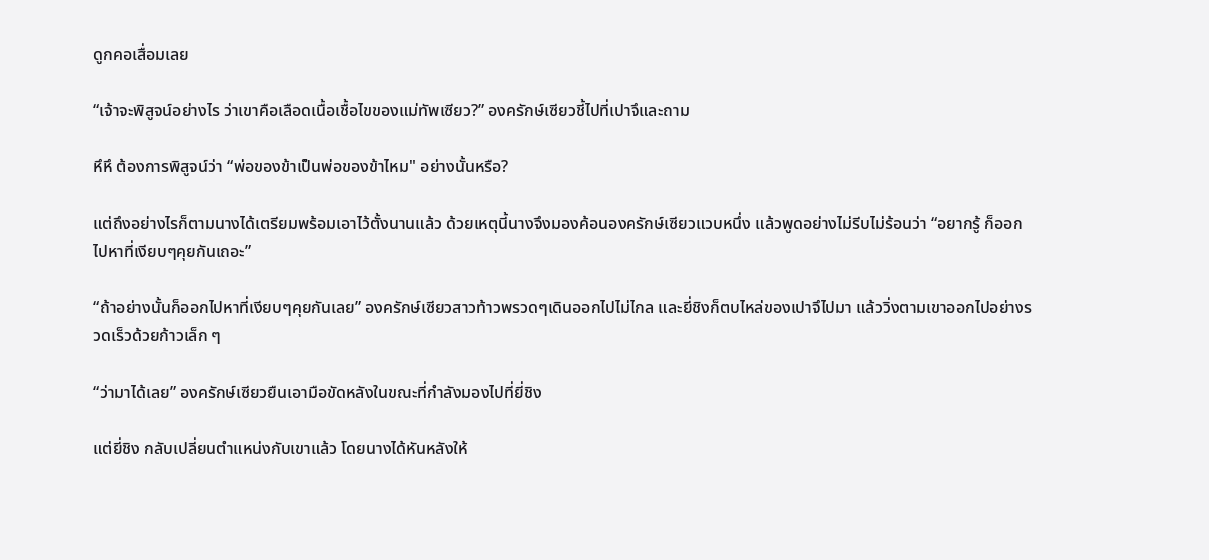ดูกคอเสื่อมเลย

“เจ้าจะพิสูจน์อย่างไร ว่าเขาคือเลือดเนื้อเชื้อไขของแม่ทัพเซียว?” องครักษ์เซียวชี้ไปที่เปาจึและถาม

หึหึ ต้องการพิสูจน์ว่า “พ่อของข้าเป็นพ่อของข้าไหม" อย่างนั้นหรือ?

แต่ถึงอย่างไรก็ตามนางได้เตรียมพร้อมเอาไว้ตั้งนานแล้ว ด้วยเหตุนี้นางจึงมองค้อนองครักษ์เซียวแวบหนึ่ง แล้วพูดอย่างไม่รีบไม่ร้อนว่า “อยากรู้ ก็ออกไปหาที่เงียบๆคุยกันเถอะ”

“ถ้าอย่างนั้นก็ออกไปหาที่เงียบๆคุยกันเลย” องครักษ์เซียวสาวท้าวพรวดๆเดินออกไปไม่ไกล และยี่ชิงก็ตบไหล่ของเปาจึไปมา แล้ววิ่งตามเขาออกไปอย่างรวดเร็วด้วยก้าวเล็ก ๆ

“ว่ามาได้เลย” องครักษ์เซียวยืนเอามือขัดหลังในขณะที่กำลังมองไปที่ยี่ชิง

แต่ยี่ชิง กลับเปลี่ยนตำแหน่งกับเขาแล้ว โดยนางได้หันหลังให้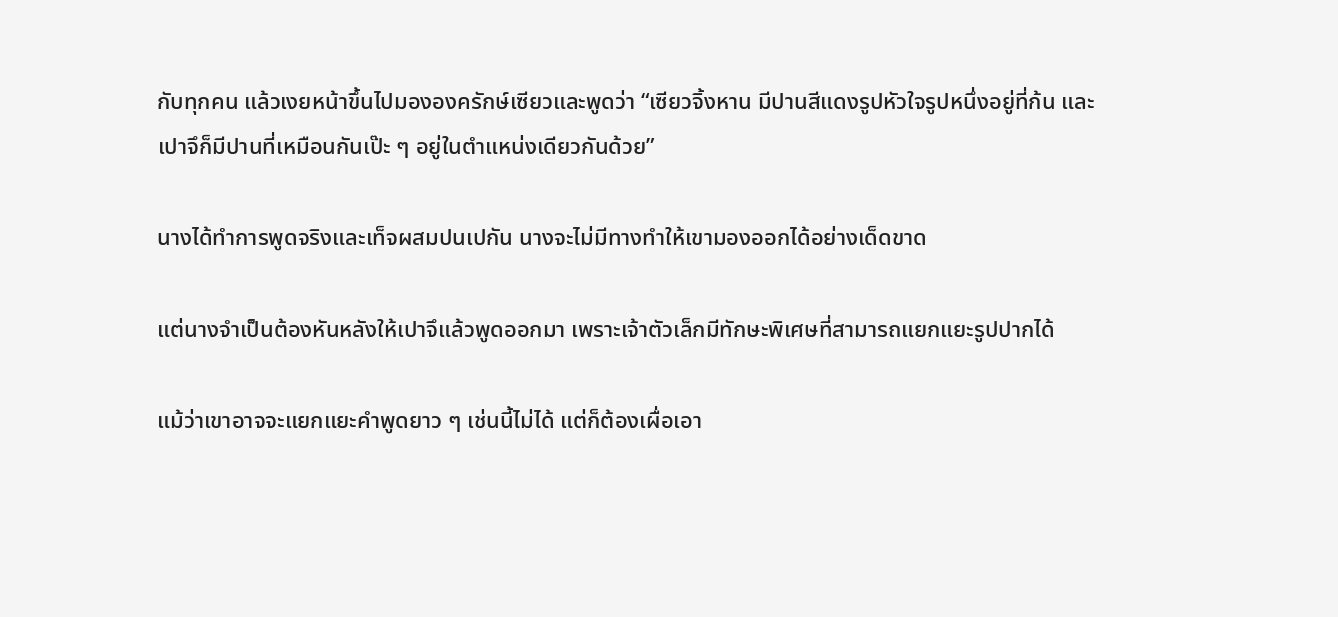กับทุกคน แล้วเงยหน้าขึ้นไปมององครักษ์เซียวและพูดว่า “เซียวจิ้งหาน มีปานสีแดงรูปหัวใจรูปหนึ่งอยู่ที่ก้น และเปาจึก็มีปานที่เหมือนกันเป๊ะ ๆ อยู่ในตำแหน่งเดียวกันด้วย”

นางได้ทำการพูดจริงและเท็จผสมปนเปกัน นางจะไม่มีทางทำให้เขามองออกได้อย่างเด็ดขาด

แต่นางจำเป็นต้องหันหลังให้เปาจึแล้วพูดออกมา เพราะเจ้าตัวเล็กมีทักษะพิเศษที่สามารถแยกแยะรูปปากได้

แม้ว่าเขาอาจจะแยกแยะคำพูดยาว ๆ เช่นนี้ไม่ได้ แต่ก็ต้องเผื่อเอา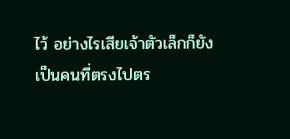ไว้ อย่างไรเสียเจ้าตัวเล็กก็ยังเป็นคนที่ตรงไปตร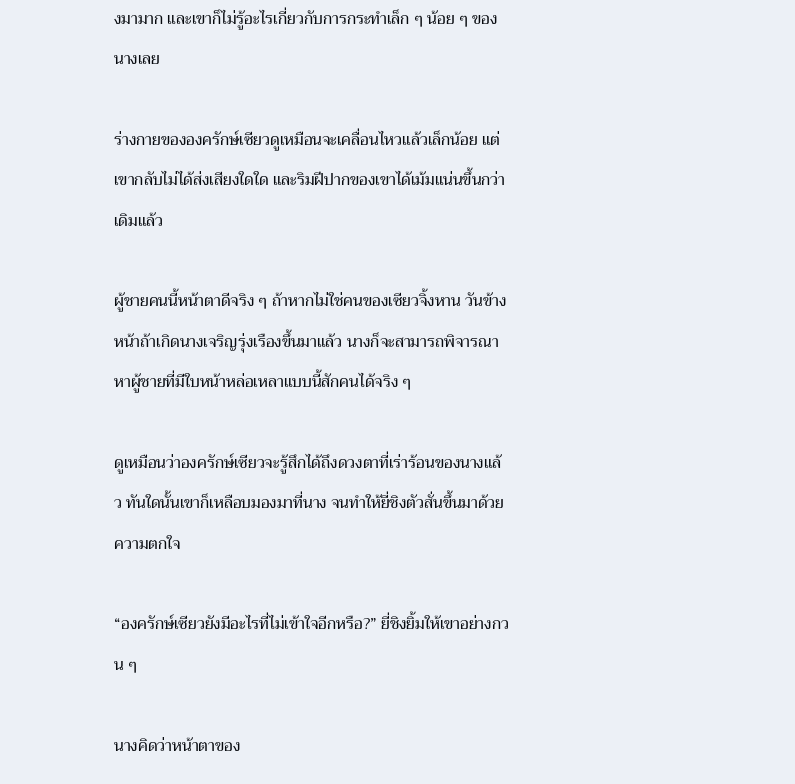งมามาก และเขาก็ไม่รู้อะไรเกี่ยวกับการกระทำเล็ก ๆ น้อย ๆ ของนางเลย

ร่างกายขององครักษ์เซียวดูเหมือนจะเคลื่อนไหวแล้วเล็กน้อย แต่เขากลับไม่ได้ส่งเสียงใดใด และริมฝีปากของเขาได้เม้มแน่นขึ้นกว่าเดิมแล้ว

ผู้ชายคนนี้หน้าตาดีจริง ๆ ถ้าหากไม่ใช่คนของเซียวจิ้งหาน วันข้างหน้าถ้าเกิดนางเจริญรุ่งเรืองขึ้นมาแล้ว นางก็จะสามารถพิจารณาหาผู้ชายที่มีใบหน้าหล่อเหลาแบบนี้สักคนได้จริง ๆ

ดูเหมือนว่าองครักษ์เซียวจะรู้สึกได้ถึงดวงตาที่เร่าร้อนของนางแล้ว ทันใดนั้นเขาก็เหลือบมองมาที่นาง จนทำให้ยี่ชิงตัวสั่นขึ้นมาด้วยความตกใจ

“องครักษ์เซียวยังมีอะไรที่ไม่เข้าใจอีกหรือ?” ยี่ชิงยิ้มให้เขาอย่างกวน ๆ

นางคิดว่าหน้าตาของ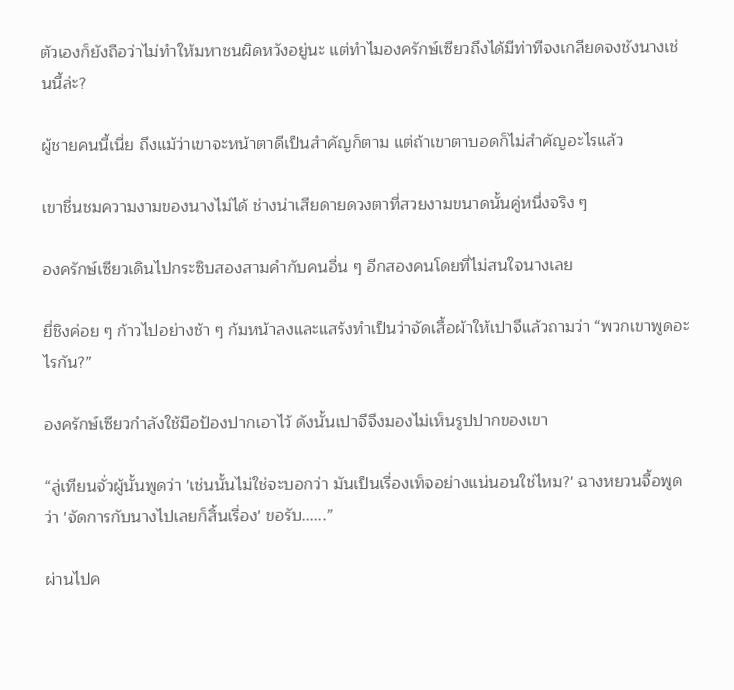ตัวเองก็ยังถือว่าไม่ทำให้มหาชนผิดหวังอยู่นะ แต่ทำไมองครักษ์เซียวถึงได้มีท่าทีจงเกลียดจงชังนางเช่นนี้ล่ะ?

ผู้ชายคนนี้เนี่ย ถึงแม้ว่าเขาจะหน้าตาดีเป็นสำคัญก็ตาม แต่ถ้าเขาตาบอดก็ไม่สำคัญอะไรแล้ว

เขาชื่นชมความงามของนางไม่ได้ ช่างน่าเสียดายดวงตาที่สวยงามขนาดนั้นคู่หนึ่งจริง ๆ

องครักษ์เซียวเดินไปกระซิบสองสามคำกับคนอื่น ๆ อีกสองคนโดยที่ไม่สนใจนางเลย

ยี่ชิงค่อย ๆ ก้าวไปอย่างช้า ๆ ก้มหน้าลงและแสร้งทำเป็นว่าจัดเสื้อผ้าให้เปาจึแล้วถามว่า “พวกเขาพูดอะไรกัน?”

องครักษ์เซียวกำลังใช้มือป้องปากเอาไว้ ดังนั้นเปาจึจึงมองไม่เห็นรูปปากของเขา

“ลู่เทียนจั่วผู้นั้นพูดว่า 'เช่นนั้นไม่ใช่จะบอกว่า มันเป็นเรื่องเท็จอย่างแน่นอนใช่ไหม?' ฉางหยวนจื้อพูดว่า 'จัดการกับนางไปเลยก็สิ้นเรื่อง' ขอรับ......”

ผ่านไปค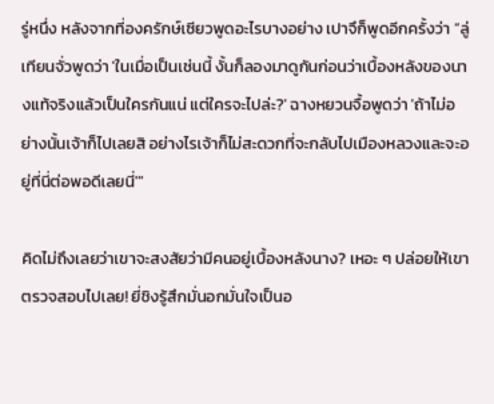รู่หนึ่ง หลังจากที่องครักษ์เซียวพูดอะไรบางอย่าง เปาจึก็พูดอีกครั้งว่า “ลู่เทียนจั่วพูดว่า 'ในเมื่อเป็นเช่นนี้ งั้นก็ลองมาดูกันก่อนว่าเบื้องหลังของนางแท้จริงแล้วเป็นใครกันแน่ แต่ใครจะไปล่ะ?' ฉางหยวนจื้อพูดว่า 'ถ้าไม่อย่างนั้นเจ้าก็ไปเลยสิ อย่างไรเจ้าก็ไม่สะดวกที่จะกลับไปเมืองหลวงและจะอยู่ที่นี่ต่อพอดีเลยนี่'"

คิดไม่ถึงเลยว่าเขาจะสงสัยว่ามีคนอยู่เบื้องหลังนาง? เหอะ ๆ ปล่อยให้เขาตรวจสอบไปเลย! ยี่ชิงรู้สึกมั่นอกมั่นใจเป็นอ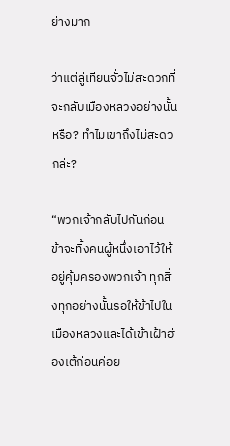ย่างมาก

ว่าแต่ลู่เทียนจั่วไม่สะดวกที่จะกลับเมืองหลวงอย่างนั้นหรือ? ทำไมเขาถึงไม่สะดวกล่ะ?

“พวกเจ้ากลับไปกันก่อน ข้าจะทิ้งคนผู้หนึ่งเอาไว้ให้อยู่คุ้มครองพวกเจ้า ทุกสิ่งทุกอย่างนั้นรอให้ข้าไปในเมืองหลวงและได้เข้าเฝ้าฮ่องเต้ก่อนค่อย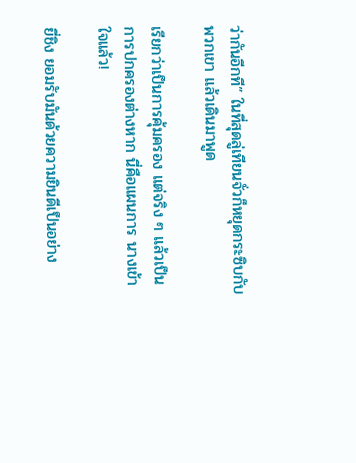ว่ากันอีกที” ในที่สุดลู่เทียนจั่วก็หยุดกระซิบกับพวกเขา แล้วเดินมาพูด

เรียกว่าเป็นการคุ้มครอง แต่จริง ๆ แล้วเป็นการปกครองต่างหาก นี่คือแผนการ นางเข้าใจแล้ว!

ยี่ชิง ยอมรับมันด้วยความยินดีเป็นอย่าง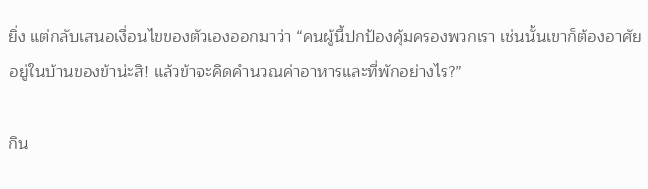ยิ่ง แต่กลับเสนอเงื่อนไขของตัวเองออกมาว่า “คนผู้นี้ปกป้องคุ้มครองพวกเรา เช่นนั้นเขาก็ต้องอาศัยอยู่ในบ้านของข้าน่ะสิ! แล้วข้าจะคิดคำนวณค่าอาหารและที่พักอย่างไร?”

กิน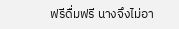ฟรีดื่มฟรี นางจึงไม่อา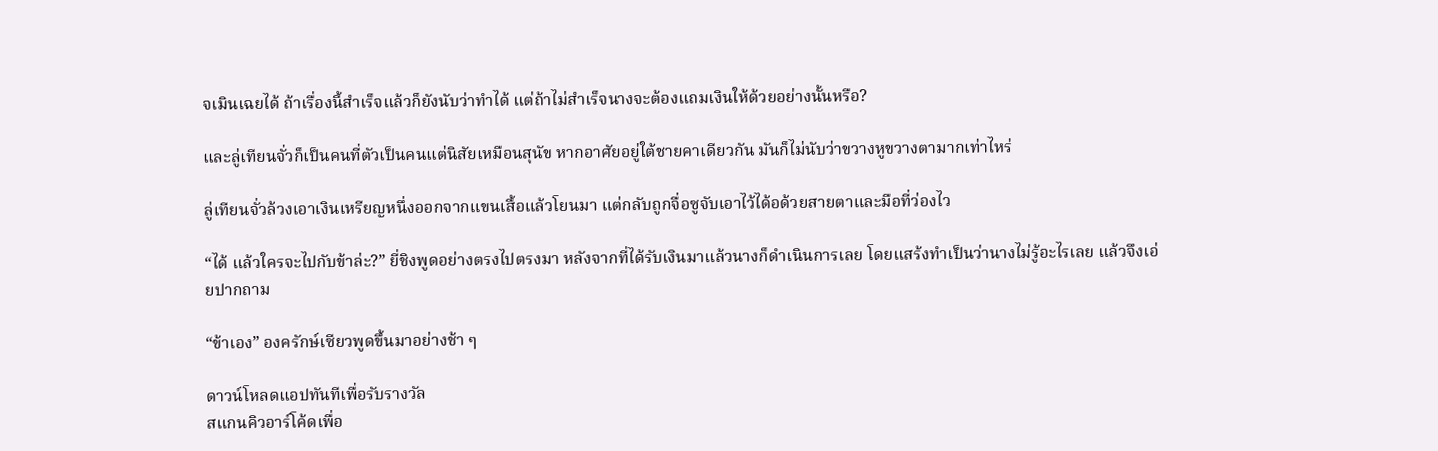จเมินเฉยได้ ถ้าเรื่องนี้สำเร็จแล้วก็ยังนับว่าทำได้ แต่ถ้าไม่สำเร็จนางจะต้องแถมเงินให้ด้วยอย่างนั้นหรือ?

และลู่เทียนจั่วก็เป็นคนที่ตัวเป็นคนแต่นิสัยเหมือนสุนัข หากอาศัยอยู่ใต้ชายคาเดียวกัน มันก็ไม่นับว่าขวางหูขวางตามากเท่าไหร่

ลู่เทียนจั่วล้วงเอาเงินเหรียญหนึ่งออกจากแขนเสื้อแล้วโยนมา แต่กลับถูกจื่อซูจับเอาไว้ได้อด้วยสายตาและมือที่ว่องไว

“ได้ แล้วใครจะไปกับข้าล่ะ?” ยี่ชิงพูดอย่างตรงไปตรงมา หลังจากที่ได้รับเงินมาแล้วนางก็ดำเนินการเลย โดยแสร้งทำเป็นว่านางไม่รู้อะไรเลย แล้วจึงเอ่ยปากถาม

“ข้าเอง” องครักษ์เซียวพูดขึ้นมาอย่างช้า ๆ

ดาวน์โหลดแอปทันทีเพื่อรับรางวัล
สแกนคิวอาร์โค้ดเพื่อ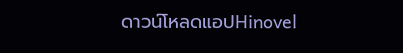ดาวน์โหลดแอปHinovel